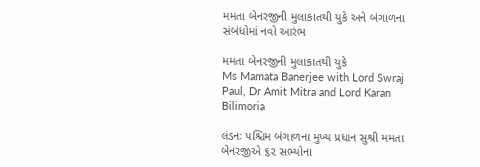મમતા બેનરજીની મુલાકાતથી યુકે અને બંગાળના સંબંધોમાં નવો આરંભ

મમતા બેનરજીની મુલાકાતથી યુકે
Ms Mamata Banerjee with Lord Swraj Paul, Dr Amit Mitra and Lord Karan Bilimoria

લંડનઃ પશ્ચિમ બંગાળના મુખ્ય પ્રધાન સુશ્રી મમતા બેનરજીએ ૬૨ સભ્યોના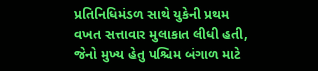પ્રતિનિધિમંડળ સાથે યુકેની પ્રથમ વખત સત્તાવાર મુલાકાત લીધી હતી, જેનો મુખ્ય હેતુ પશ્ચિમ બંગાળ માટે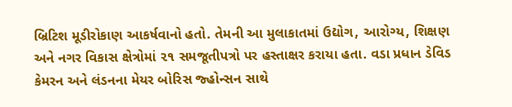બ્રિટિશ મૂડીરોકાણ આકર્ષવાનો હતો. તેમની આ મુલાકાતમાં ઉદ્યોગ, આરોગ્ય, શિક્ષણ અને નગર વિકાસ ક્ષેત્રોમાં ૨૧ સમજૂતીપત્રો પર હસ્તાક્ષર કરાયા હતા. વડા પ્રધાન ડેવિડ કેમરન અને લંડનના મેયર બોરિસ જ્હોન્સન સાથે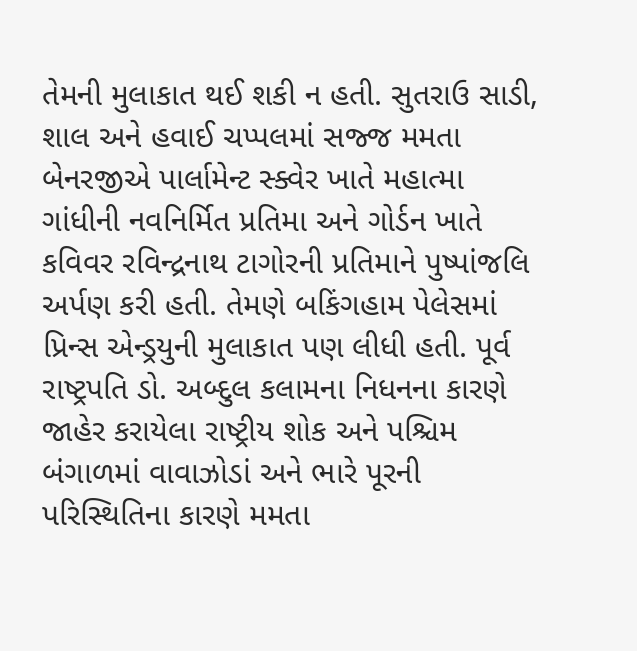તેમની મુલાકાત થઈ શકી ન હતી. સુતરાઉ સાડી, શાલ અને હવાઈ ચપ્પલમાં સજ્જ મમતા બેનરજીએ પાર્લામેન્ટ સ્ક્વેર ખાતે મહાત્મા ગાંધીની નવનિર્મિત પ્રતિમા અને ગોર્ડન ખાતે કવિવર રવિન્દ્રનાથ ટાગોરની પ્રતિમાને પુષ્પાંજલિ અર્પણ કરી હતી. તેમણે બકિંગહામ પેલેસમાં પ્રિન્સ એન્ડ્રયુની મુલાકાત પણ લીધી હતી. પૂર્વ રાષ્ટ્રપતિ ડો. અબ્દુલ કલામના નિધનના કારણે જાહેર કરાયેલા રાષ્ટ્રીય શોક અને પશ્ચિમ બંગાળમાં વાવાઝોડાં અને ભારે પૂરની પરિસ્થિતિના કારણે મમતા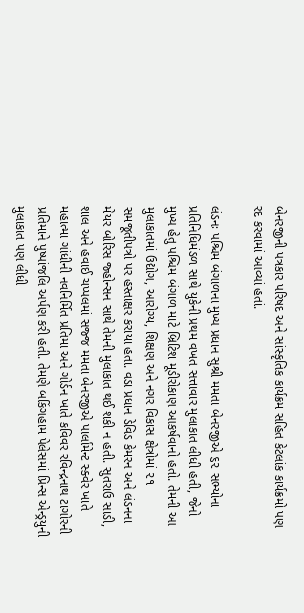બેનરજીની પત્રકાર પરિષદ અને સાંસ્કૃતિક કાર્યક્રમ સહિત કેટલાંક કાર્યક્રમો પણ રદ કરવામાં આવ્યાં હતાં.

લંડનઃ પશ્ચિમ બંગાળના મુખ્ય પ્રધાન સુશ્રી મમતા બેનરજીએ ૬૨ સભ્યોના પ્રતિનિધિમંડળ સાથે યુકેની પ્રથમ વખત સત્તાવાર મુલાકાત લીધી હતી, જેનો મુખ્ય હેતુ પશ્ચિમ બંગાળ માટે બ્રિટિશ મૂડીરોકાણ આકર્ષવાનો હતો. તેમની આ મુલાકાતમાં ઉદ્યોગ, આરોગ્ય, શિક્ષણ અને નગર વિકાસ ક્ષેત્રોમાં ૨૧ સમજૂતીપત્રો પર હસ્તાક્ષર કરાયા હતા. વડા પ્રધાન ડેવિડ કેમરન અને લંડનના મેયર બોરિસ જ્હોન્સન સાથે તેમની મુલાકાત થઈ શકી ન હતી. સુતરાઉ સાડી, શાલ અને હવાઈ ચપ્પલમાં સજ્જ મમતા બેનરજીએ પાર્લામેન્ટ સ્ક્વેર ખાતે મહાત્મા ગાંધીની નવનિર્મિત પ્રતિમા અને ગોર્ડન ખાતે કવિવર રવિન્દ્રનાથ ટાગોરની પ્રતિમાને પુષ્પાંજલિ અર્પણ કરી હતી. તેમણે બકિંગહામ પેલેસમાં પ્રિન્સ એન્ડ્રયુની મુલાકાત પણ લીધી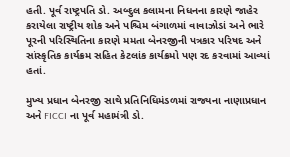હતી. પૂર્વ રાષ્ટ્રપતિ ડો. અબ્દુલ કલામના નિધનના કારણે જાહેર કરાયેલા રાષ્ટ્રીય શોક અને પશ્ચિમ બંગાળમાં વાવાઝોડાં અને ભારે પૂરની પરિસ્થિતિના કારણે મમતા બેનરજીની પત્રકાર પરિષદ અને સાંસ્કૃતિક કાર્યક્રમ સહિત કેટલાંક કાર્યક્રમો પણ રદ કરવામાં આવ્યાં હતાં.

મુખ્ય પ્રધાન બેનરજી સાથે પ્રતિનિધિમંડળમાં રાજ્યના નાણાપ્રધાન અને FICCI ના પૂર્વ મહામંત્રી ડો.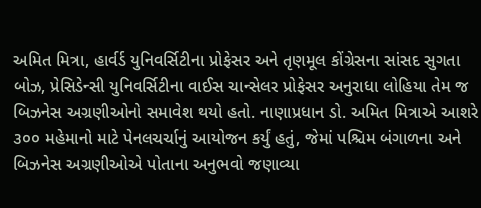અમિત મિત્રા, હાર્વર્ડ યુનિવર્સિટીના પ્રોફેસર અને તૃણમૂલ કોંગ્રેસના સાંસદ સુગતા બોઝ, પ્રેસિડેન્સી યુનિવર્સિટીના વાઈસ ચાન્સેલર પ્રોફેસર અનુરાધા લોહિયા તેમ જ બિઝનેસ અગ્રણીઓનો સમાવેશ થયો હતો. નાણાપ્રધાન ડો. અમિત મિત્રાએ આશરે ૩૦૦ મહેમાનો માટે પેનલચર્ચાનું આયોજન કર્યું હતું, જેમાં પશ્ચિમ બંગાળના અને બિઝનેસ અગ્રણીઓએ પોતાના અનુભવો જણાવ્યા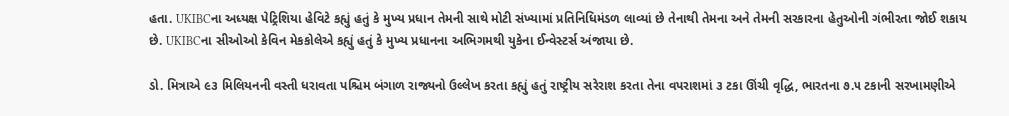હતા. UKIBCના અધ્યક્ષ પેટ્રિશિયા હેવિટે કહ્યું હતું કે મુખ્ય પ્રધાન તેમની સાથે મોટી સંખ્યામાં પ્રતિનિધિમંડળ લાવ્યાં છે તેનાથી તેમના અને તેમની સરકારના હેતુઓની ગંભીરતા જોઈ શકાય છે. UKIBCના સીઓઓ કેવિન મેકકોલેએ કહ્યું હતું કે મુખ્ય પ્રધાનના અભિગમથી યુકેના ઈન્વેસ્ટર્સ અંજાયા છે.

ડો. મિત્રાએ ૯૩ મિલિયનની વસ્તી ધરાવતા પશ્ચિમ બંગાળ રાજ્યનો ઉલ્લેખ કરતા કહ્યું હતું રાષ્ટ્રીય સરેરાશ કરતા તેના વપરાશમાં ૩ ટકા ઊંચી વૃદ્ધિ, ભારતના ૭.૫ ટકાની સરખામણીએ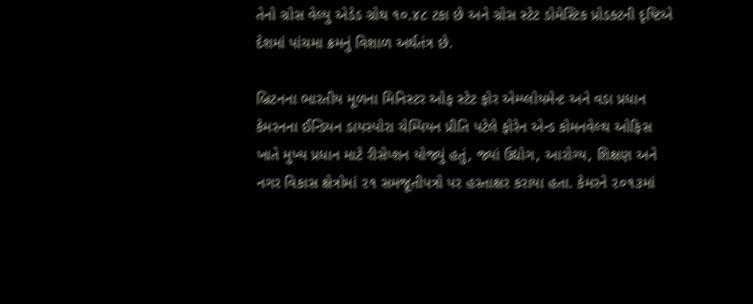તેનો ગ્રોસ વેલ્યુ એડેડ ગ્રોથ ૧૦.૪૮ ટકા છે અને ગ્રોસ સ્ટેટ ડોમેસ્ટિક પ્રોડક્ટની દૃષ્ટિએ દેશમાં પાંચમા ક્રમનું વિશાળ અર્થતંત્ર છે.

બ્રિટનના ભારતીય મૂળના મિનિસ્ટર ઓફ સ્ટેટ ફોર એમ્પ્લોયમેન્ટ અને વડા પ્રધાન કેમરનના ઈન્ડિયન ડાયસ્પોરા ચેમ્પિયન પ્રીતિ પટેલે ફોરેન એન્ડ કોમનવેલ્થ ઓફિસ ખાતે મુખ્ય પ્રધાન માટે રીસેપ્શન યોજ્યું હતું, જ્યાં ઉદ્યોગ, આરોગ્ય, શિક્ષણ અને નગર વિકાસ ક્ષેત્રોમાં ૨૧ સમજૂતીપત્રો પર હસ્તાક્ષર કરાયા હતા. કેમરને ૨૦૧૩માં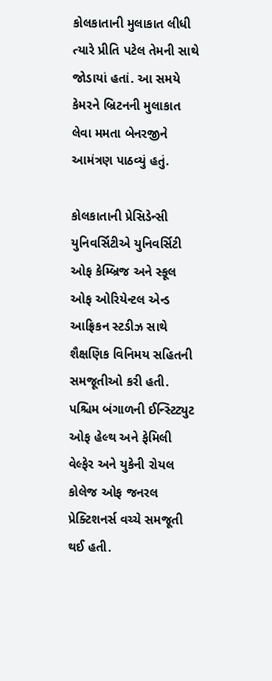કોલકાતાની મુલાકાત લીધી ત્યારે પ્રીતિ પટેલ તેમની સાથે જોડાયાં હતાં. આ સમયે કેમરને બ્રિટનની મુલાકાત લેવા મમતા બેનરજીને આમંત્રણ પાઠવ્યું હતું.

કોલકાતાની પ્રેસિડેન્સી યુનિવર્સિટીએ યુનિવર્સિટી ઓફ કેમ્બ્રિજ અને સ્કૂલ ઓફ ઓરિયેન્ટલ એન્ડ આફ્રિકન સ્ટડીઝ સાથે શૈક્ષણિક વિનિમય સહિતની સમજૂતીઓ કરી હતી. પશ્ચિમ બંગાળની ઈન્સ્ટિટ્યુટ ઓફ હેલ્થ અને ફેમિલી વેલ્ફેર અને યુકેની રોયલ કોલેજ ઓફ જનરલ પ્રેક્ટિશનર્સ વચ્ચે સમજૂતી થઈ હતી.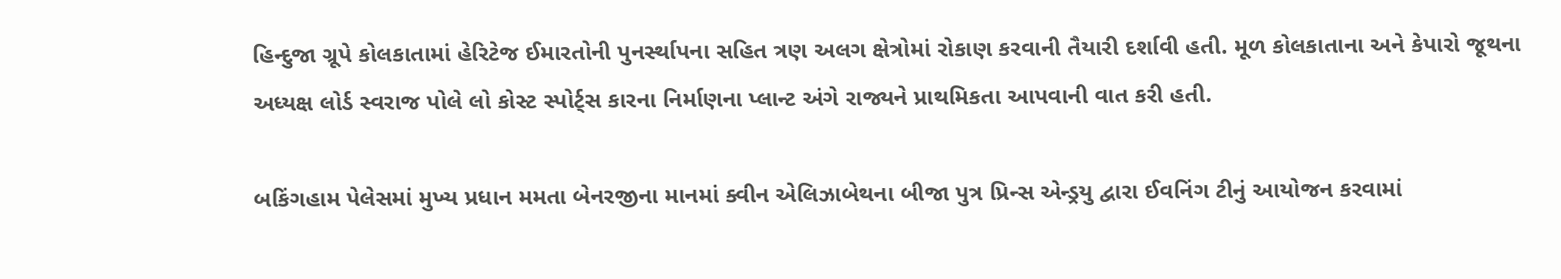હિન્દુજા ગ્રૂપે કોલકાતામાં હેરિટેજ ઈમારતોની પુનર્સ્થાપના સહિત ત્રણ અલગ ક્ષેત્રોમાં રોકાણ કરવાની તૈયારી દર્શાવી હતી. મૂળ કોલકાતાના અને કેપારો જૂથના અધ્યક્ષ લોર્ડ સ્વરાજ પોલે લો કોસ્ટ સ્પોર્ટ્સ કારના નિર્માણના પ્લાન્ટ અંગે રાજ્યને પ્રાથમિકતા આપવાની વાત કરી હતી.

બકિંગહામ પેલેસમાં મુખ્ય પ્રધાન મમતા બેનરજીના માનમાં ક્વીન એલિઝાબેથના બીજા પુત્ર પ્રિન્સ એન્ડ્રયુ દ્વારા ઈવનિંગ ટીનું આયોજન કરવામાં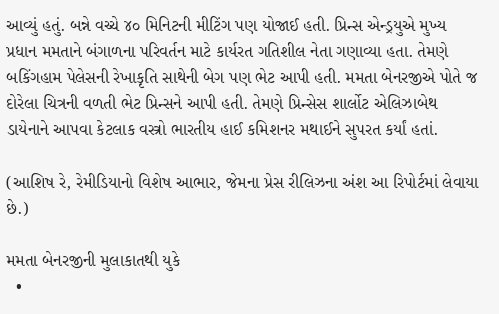આવ્યું હતું. બન્ને વચ્ચે ૪૦ મિનિટની મીટિંગ પણ યોજાઈ હતી. પ્રિન્સ એન્ડ્રયુએ મુખ્ય પ્રધાન મમતાને બંગાળના પરિવર્તન માટે કાર્યરત ગતિશીલ નેતા ગણાવ્યા હતા. તેમણે બકિંગહામ પેલેસની રેખાકૃતિ સાથેની બેગ પણ ભેટ આપી હતી. મમતા બેનરજીએ પોતે જ દોરેલા ચિત્રની વળતી ભેટ પ્રિન્સને આપી હતી. તેમણે પ્રિન્સેસ શાર્લોટ એલિઝાબેથ ડાયેનાને આપવા કેટલાક વસ્ત્રો ભારતીય હાઈ કમિશનર મથાઈને સુપરત કર્યાં હતાં.

(આશિષ રે, રેમીડિયાનો વિશેષ આભાર, જેમના પ્રેસ રીલિઝના અંશ આ રિપોર્ટમાં લેવાયા છે.)

મમતા બેનરજીની મુલાકાતથી યુકે
  •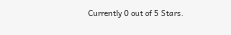Currently 0 out of 5 Stars.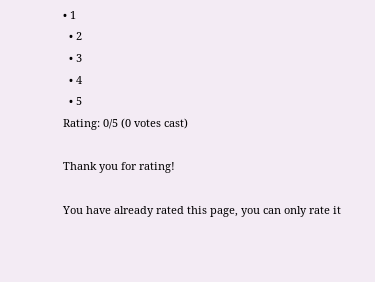• 1
  • 2
  • 3
  • 4
  • 5
Rating: 0/5 (0 votes cast)

Thank you for rating!

You have already rated this page, you can only rate it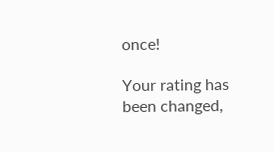once!

Your rating has been changed,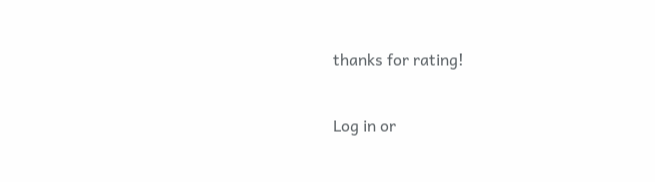thanks for rating!

Log in or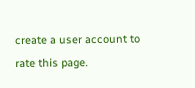create a user account to rate this page.